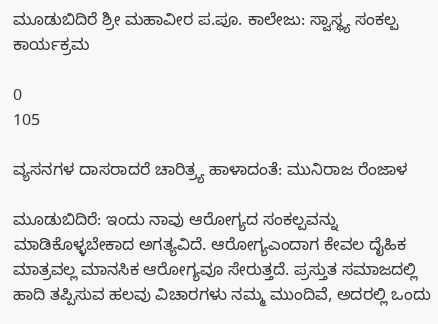ಮೂಡುಬಿದಿರೆ ಶ್ರೀ ಮಹಾವೀರ ಪ.ಪೂ. ಕಾಲೇಜು: ಸ್ವಾಸ್ಥ್ಯ ಸಂಕಲ್ಪ ಕಾರ್ಯಕ್ರಮ

0
105

ವ್ಯಸನಗಳ ದಾಸರಾದರೆ ಚಾರಿತ್ರ್ಯ ಹಾಳಾದಂತೆ: ಮುನಿರಾಜ ರೆಂಜಾಳ

ಮೂಡುಬಿದಿರೆ: ಇಂದು ನಾವು ಆರೋಗ್ಯದ ಸಂಕಲ್ಪವನ್ನು ಮಾಡಿಕೊಳ್ಳಬೇಕಾದ ಅಗತ್ಯವಿದೆ. ಆರೋಗ್ಯಎಂದಾಗ ಕೇವಲ ದೈಹಿಕ ಮಾತ್ರವಲ್ಲ ಮಾನಸಿಕ ಆರೋಗ್ಯವೂ ಸೇರುತ್ತದೆ. ಪ್ರಸ್ತುತ ಸಮಾಜದಲ್ಲಿ ಹಾದಿ ತಪ್ಪಿಸುವ ಹಲವು ವಿಚಾರಗಳು ನಮ್ಮ ಮುಂದಿವೆ, ಅದರಲ್ಲಿ ಒಂದು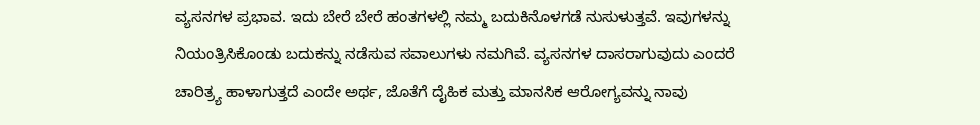ವ್ಯಸನಗಳ ಪ್ರಭಾವ. ಇದು ಬೇರೆ ಬೇರೆ ಹಂತಗಳಲ್ಲಿ ನಮ್ಮ ಬದುಕಿನೊಳಗಡೆ ನುಸುಳುತ್ತವೆ. ಇವುಗಳನ್ನು ನಿಯಂತ್ರಿಸಿಕೊಂಡು ಬದುಕನ್ನು ನಡೆಸುವ ಸವಾಲುಗಳು ನಮಗಿವೆ. ವ್ಯಸನಗಳ ದಾಸರಾಗುವುದು ಎಂದರೆ ಚಾರಿತ್ರ್ಯ ಹಾಳಾಗುತ್ತದೆ ಎಂದೇ ಅರ್ಥ, ಜೊತೆಗೆ ದೈಹಿಕ ಮತ್ತು ಮಾನಸಿಕ ಆರೋಗ್ಯವನ್ನು ನಾವು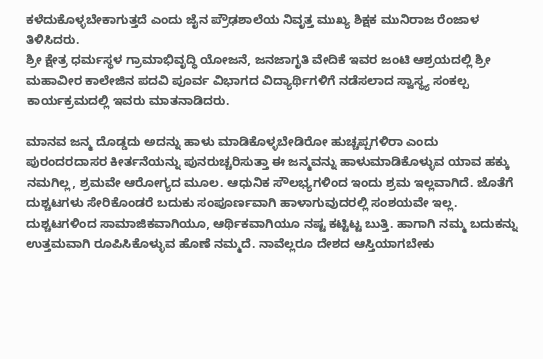ಕಳೆದುಕೊಳ್ಳಬೇಕಾಗುತ್ತದೆ ಎಂದು ಜೈನ ಪ್ರೌಢಶಾಲೆಯ ನಿವೃತ್ತ ಮುಖ್ಯ ಶಿಕ್ಷಕ ಮುನಿರಾಜ ರೆಂಜಾಳ ತಿಳಿಸಿದರು.
ಶ್ರೀ ಕ್ಷೇತ್ರ ಧರ್ಮಸ್ಥಳ ಗ್ರಾಮಾಭಿವೃದ್ಧಿ ಯೋಜನೆ, ಜನಜಾಗೃತಿ ವೇದಿಕೆ ಇವರ ಜಂಟಿ ಆಶ್ರಯದಲ್ಲಿ ಶ್ರೀ ಮಹಾವೀರ ಕಾಲೇಜಿನ ಪದವಿ ಪೂರ್ವ ವಿಭಾಗದ ವಿದ್ಯಾರ್ಥಿಗಳಿಗೆ ನಡೆಸಲಾದ ಸ್ವಾಸ್ಥ್ಯ ಸಂಕಲ್ಪ ಕಾರ್ಯಕ್ರಮದಲ್ಲಿ ಇವರು ಮಾತನಾಡಿದರು.

ಮಾನವ ಜನ್ಮ ದೊಡ್ಡದು ಅದನ್ನು ಹಾಳು ಮಾಡಿಕೊಳ್ಳಬೇಡಿರೋ ಹುಚ್ಚಪ್ಪಗಳಿರಾ ಎಂದು ಪುರಂದರದಾಸರ ಕೀರ್ತನೆಯನ್ನು ಪುನರುಚ್ಚರಿಸುತ್ತಾ ಈ ಜನ್ಮವನ್ನು ಹಾಳುಮಾಡಿಕೊಳ್ಳುವ ಯಾವ ಹಕ್ಕು ನಮಗಿಲ್ಲ, ಶ್ರಮವೇ ಆರೋಗ್ಯದ ಮೂಲ. ಆಧುನಿಕ ಸೌಲಭ್ಯಗಳಿಂದ ಇಂದು ಶ್ರಮ ಇಲ್ಲವಾಗಿದೆ. ಜೊತೆಗೆ ದುಶ್ಚಟಗಳು ಸೇರಿಕೊಂಡರೆ ಬದುಕು ಸಂಪೂರ್ಣವಾಗಿ ಹಾಳಾಗುವುದರಲ್ಲಿ ಸಂಶಯವೇ ಇಲ್ಲ. ದುಶ್ಚಟಗಳಿಂದ ಸಾಮಾಜಿಕವಾಗಿಯೂ, ಆರ್ಥಿಕವಾಗಿಯೂ ನಷ್ಟ ಕಟ್ಟಿಟ್ಟ ಬುತ್ತಿ. ಹಾಗಾಗಿ ನಮ್ಮ ಬದುಕನ್ನು ಉತ್ತಮವಾಗಿ ರೂಪಿಸಿಕೊಳ್ಳುವ ಹೊಣೆ ನಮ್ಮದೆ. ನಾವೆಲ್ಲರೂ ದೇಶದ ಆಸ್ತಿಯಾಗಬೇಕು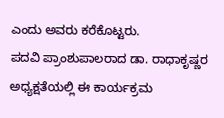ಎಂದು ಅವರು ಕರೆಕೊಟ್ಟರು.
ಪದವಿ ಪ್ರಾಂಶುಪಾಲರಾದ ಡಾ. ರಾಧಾಕೃಷ್ಣರ ಅಧ್ಯಕ್ಷತೆಯಲ್ಲಿ ಈ ಕಾರ್ಯಕ್ರಮ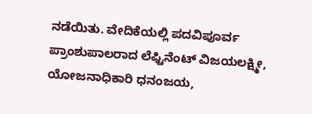ನಡೆಯಿತು. ವೇದಿಕೆಯಲ್ಲಿ ಪದವಿಪೂರ್ವ ಪ್ರಾಂಶುಪಾಲರಾದ ಲೆಫ್ಟಿನೆಂಟ್ ವಿಜಯಲಕ್ಷ್ಮೀ, ಯೋಜನಾಧಿಕಾರಿ ಧನಂಜಯ,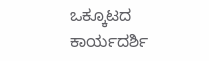ಒಕ್ಕೂಟದ ಕಾರ್ಯದರ್ಶಿ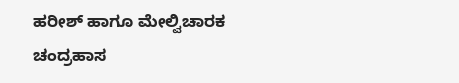ಹರೀಶ್ ಹಾಗೂ ಮೇಲ್ವಿಚಾರಕ ಚಂದ್ರಹಾಸ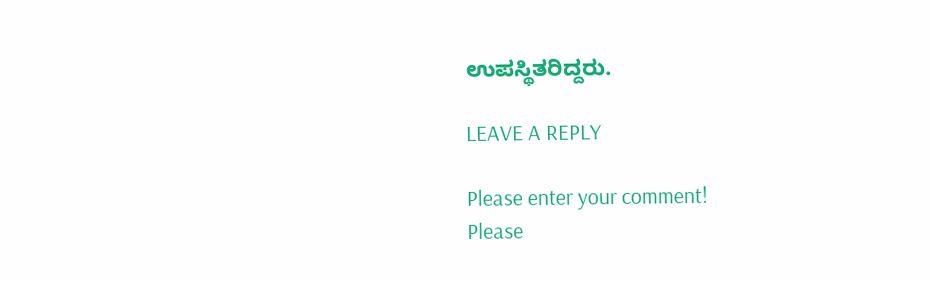ಉಪಸ್ಥಿತರಿದ್ದರು.

LEAVE A REPLY

Please enter your comment!
Please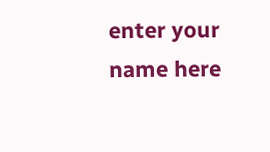enter your name here